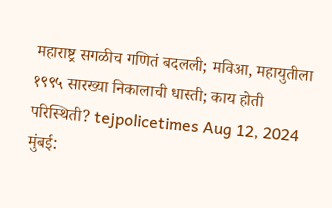महाराष्ट्र सगळीच गणितं बदलली; मविआ, महायुतीला १९९५ सारख्या निकालाची धास्ती; काय होती परिस्थिती? tejpolicetimes Aug 12, 2024 मुंबई: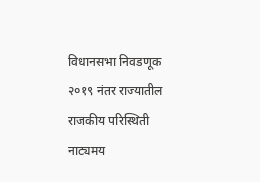विधानसभा निवडणूक २०१९ नंतर राज्यातील राजकीय परिस्थिती नाट्यमय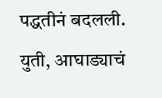पद्धतीनं बदलली. युती, आघाड्याचं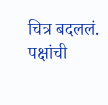चित्र बदललं. पक्षांची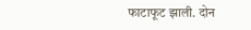फाटाफूट झाली. दोन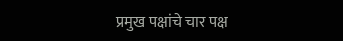प्रमुख पक्षांचे चार पक्ष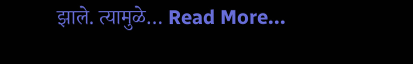झाले. त्यामुळे… Read More...